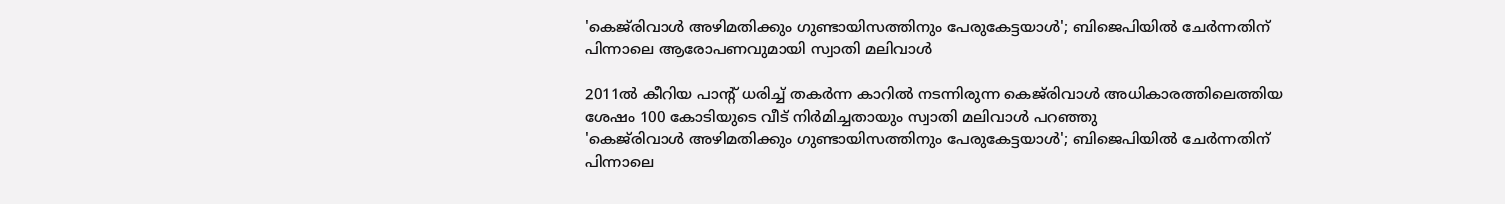'കെജ്‌രിവാൾ അഴിമതിക്കും ഗുണ്ടായിസത്തിനും പേരുകേട്ടയാൾ'; ബിജെപിയിൽ ചേർന്നതിന് പിന്നാലെ ആരോപണവുമായി സ്വാതി മലിവാൾ

2011ൽ കീറിയ പാൻ്റ് ധരിച്ച് തകർന്ന കാറിൽ നടന്നിരുന്ന കെജ്‌രിവാൾ അധികാരത്തിലെത്തിയ ശേഷം 100 കോടിയുടെ വീട് നിർമിച്ചതായും സ്വാതി മലിവാൾ പറഞ്ഞു
'കെജ്‌രിവാൾ അഴിമതിക്കും ഗുണ്ടായിസത്തിനും പേരുകേട്ടയാൾ'; ബിജെപിയിൽ ചേർന്നതിന് പിന്നാലെ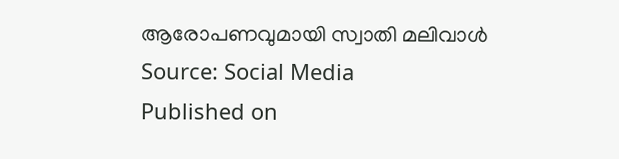ആരോപണവുമായി സ്വാതി മലിവാൾ
Source: Social Media
Published on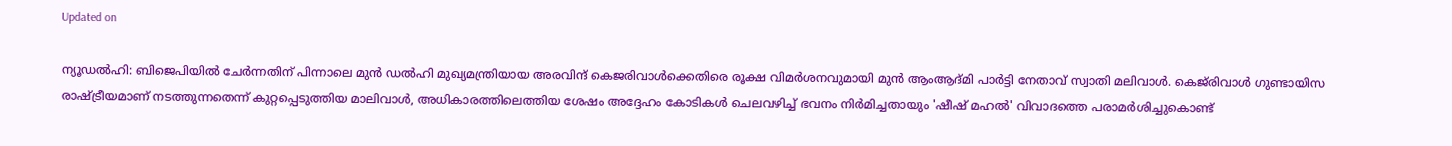Updated on

ന്യൂഡൽഹി: ബിജെപിയിൽ ചേർന്നതിന് പിന്നാലെ മുൻ ഡൽഹി മുഖ്യമന്ത്രിയായ അരവിന്ദ് കെജരിവാൾക്കെതിരെ രൂക്ഷ വിമർശനവുമായി മുൻ ആംആദ്മി പാർട്ടി നേതാവ് സ്വാതി മലിവാൾ. കെജ്‌രിവാൾ ഗുണ്ടായിസ രാഷ്ട്രീയമാണ് നടത്തുന്നതെന്ന് കുറ്റപ്പെടുത്തിയ മാലിവാൾ, അധികാരത്തിലെത്തിയ ശേഷം അദ്ദേഹം കോടികൾ ചെലവഴിച്ച് ഭവനം നിർമിച്ചതായും 'ഷീഷ് മഹൽ' വിവാദത്തെ പരാമർശിച്ചുകൊണ്ട്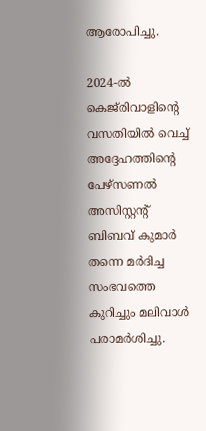ആരോപിച്ചു.

2024-ൽ കെജ്‌രിവാളിൻ്റെ വസതിയിൽ വെച്ച് അദ്ദേഹത്തിൻ്റെ പേഴ്‌സണൽ അസിസ്റ്റൻ്റ് ബിബവ് കുമാർ തന്നെ മർദിച്ച സംഭവത്തെ കുറിച്ചും മലിവാൾ പരാമർശിച്ചു.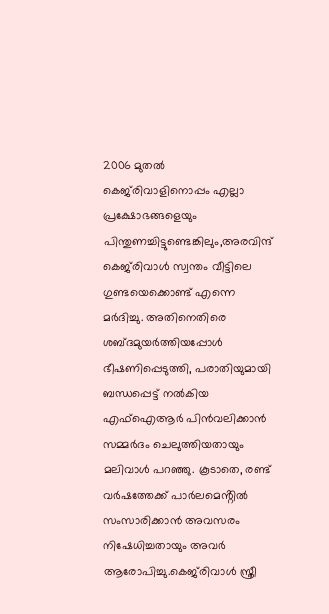2006 മുതൽ കെജ്‌രിവാളിനൊപ്പം എല്ലാ പ്രക്ഷോഭങ്ങളെയും പിന്തുണച്ചിട്ടുണ്ടെങ്കിലും,അരവിന്ദ് കെജ്‌രിവാൾ സ്വന്തം വീട്ടിലെ ഗുണ്ടയെക്കൊണ്ട് എന്നെ മർദിച്ചു. അതിനെതിരെ ശബ്ദമുയർത്തിയപ്പോൾ ഭീഷണിപ്പെടുത്തി, പരാതിയുമായി ബന്ധപ്പെട്ട് നൽകിയ എഫ്‌ഐആർ പിൻവലിക്കാൻ സമ്മർദം ചെലുത്തിയതായും മലിവാൾ പറഞ്ഞു. കൂടാതെ, രണ്ട് വർഷത്തേക്ക് പാർലമെൻ്റിൽ സംസാരിക്കാൻ അവസരം നിഷേധിച്ചതായും അവർ ആരോപിച്ചു.കെജ്‌രിവാൾ സ്ത്രീ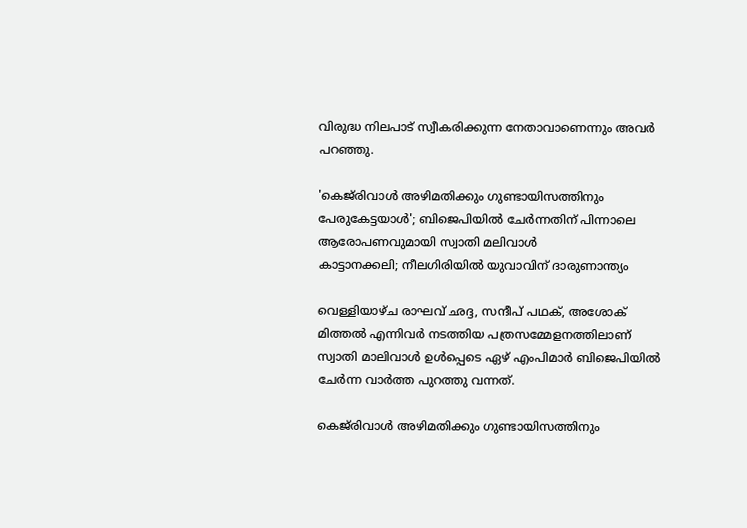വിരുദ്ധ നിലപാട് സ്വീകരിക്കുന്ന നേതാവാണെന്നും അവർ പറഞ്ഞു.

'കെജ്‌രിവാൾ അഴിമതിക്കും ഗുണ്ടായിസത്തിനും പേരുകേട്ടയാൾ'; ബിജെപിയിൽ ചേർന്നതിന് പിന്നാലെ ആരോപണവുമായി സ്വാതി മലിവാൾ
കാട്ടാനക്കലി; നീലഗിരിയിൽ യുവാവിന് ദാരുണാന്ത്യം

വെള്ളിയാഴ്ച രാഘവ് ഛദ്ദ, സന്ദീപ് പഥക്, അശോക് മിത്തൽ എന്നിവർ നടത്തിയ പത്രസമ്മേളനത്തിലാണ് സ്വാതി മാലിവാൾ ഉൾപ്പെടെ ഏഴ് എംപിമാർ ബിജെപിയിൽ ചേർന്ന വാർത്ത പുറത്തു വന്നത്.

കെജ്‌രിവാൾ അഴിമതിക്കും ഗുണ്ടായിസത്തിനും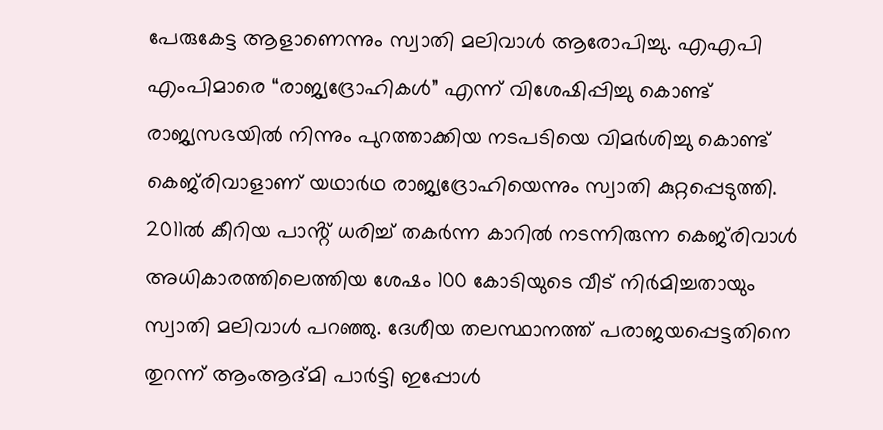പേരുകേട്ട ആളാണെന്നും സ്വാതി മലിവാൾ ആരോപിച്ചു. എഎപി എംപിമാരെ “രാജ്യദ്രോഹികൾ” എന്ന് വിശേഷിപ്പിച്ചു കൊണ്ട് രാജ്യസഭയിൽ നിന്നും പുറത്താക്കിയ നടപടിയെ വിമർശിച്ചു കൊണ്ട് കെജ്‌രിവാളാണ് യഥാർഥ രാജ്യദ്രോഹിയെന്നും സ്വാതി കുറ്റപ്പെടുത്തി. 2011ൽ കീറിയ പാൻ്റ് ധരിച്ച് തകർന്ന കാറിൽ നടന്നിരുന്ന കെജ്‌രിവാൾ അധികാരത്തിലെത്തിയ ശേഷം 100 കോടിയുടെ വീട് നിർമിച്ചതായും സ്വാതി മലിവാൾ പറഞ്ഞു. ദേശീയ തലസ്ഥാനത്ത് പരാജയപ്പെട്ടതിനെ തുറന്ന് ആംആദ്മി പാർട്ടി ഇപ്പോൾ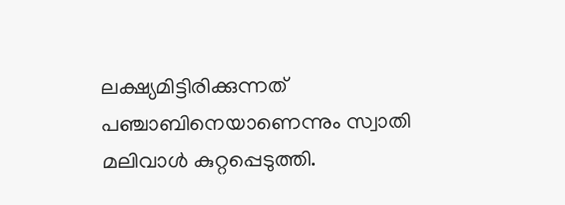ലക്ഷ്യമിട്ടിരിക്കുന്നത് പഞ്ചാബിനെയാണെന്നും സ്വാതി മലിവാൾ കുറ്റപ്പെടുത്തി.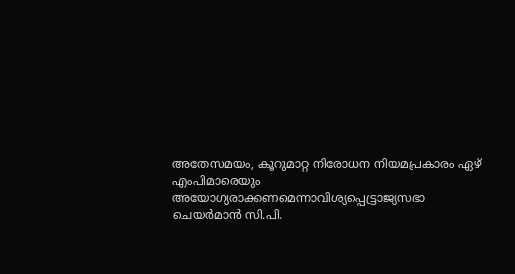അതേസമയം, കൂറുമാറ്റ നിരോധന നിയമപ്രകാരം ഏഴ് എംപിമാരെയും അയോഗ്യരാക്കണമെന്നാവിശ്യപ്പെട്ട്രാജ്യസഭാ ചെയർമാൻ സി.പി.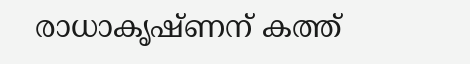രാധാകൃഷ്ണന് കത്ത്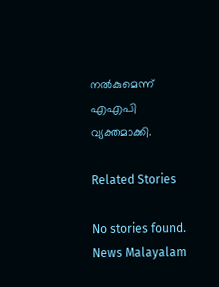നൽകുമെന്ന് എഎപി വ്യക്തമാക്കി.

Related Stories

No stories found.
News Malayalam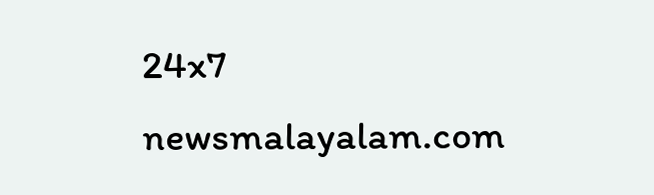24x7
newsmalayalam.com